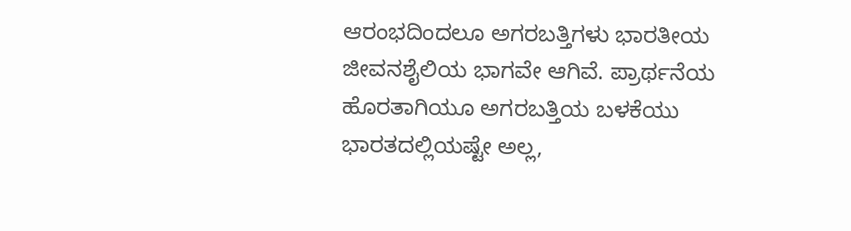ಆರಂಭದಿಂದಲೂ ಅಗರಬತ್ತಿಗಳು ಭಾರತೀಯ ಜೀವನಶೈಲಿಯ ಭಾಗವೇ ಆಗಿವೆ. ಪ್ರಾರ್ಥನೆಯ ಹೊರತಾಗಿಯೂ ಅಗರಬತ್ತಿಯ ಬಳಕೆಯು ಭಾರತದಲ್ಲಿಯಷ್ಟೇ ಅಲ್ಲ,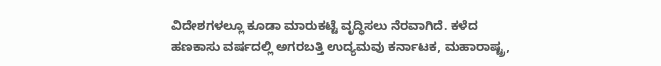ವಿದೇಶಗಳಲ್ಲೂ ಕೂಡಾ ಮಾರುಕಟ್ಟೆ ವೃದ್ಧಿಸಲು ನೆರವಾಗಿದೆ. ಕಳೆದ ಹಣಕಾಸು ವರ್ಷದಲ್ಲಿ ಅಗರಬತ್ತಿ ಉದ್ಯಮವು ಕರ್ನಾಟಕ, ಮಹಾರಾಷ್ಟ್ರ,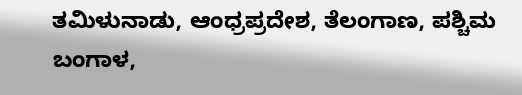ತಮಿಳುನಾಡು, ಆಂಧ್ರಪ್ರದೇಶ, ತೆಲಂಗಾಣ, ಪಶ್ಚಿಮ ಬಂಗಾಳ,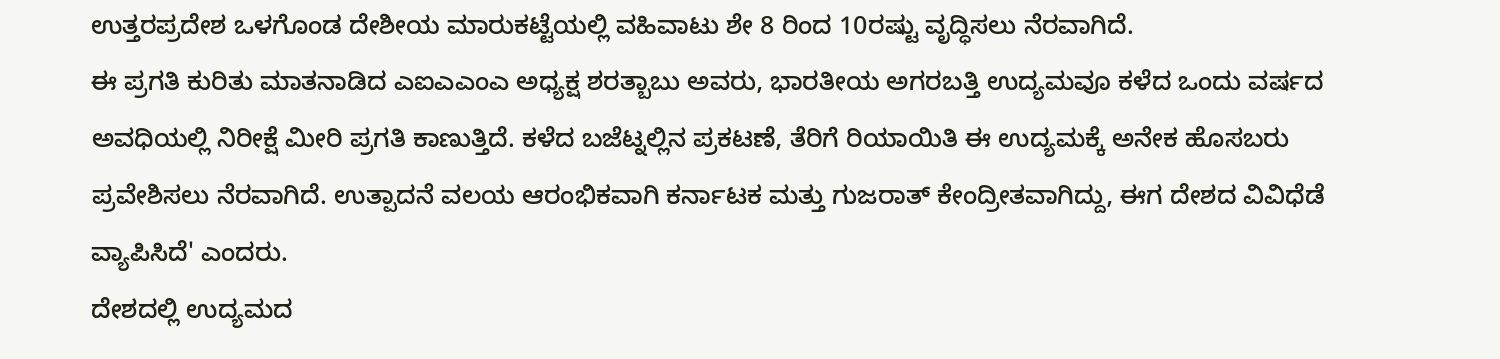ಉತ್ತರಪ್ರದೇಶ ಒಳಗೊಂಡ ದೇಶೀಯ ಮಾರುಕಟ್ಟೆಯಲ್ಲಿ ವಹಿವಾಟು ಶೇ 8 ರಿಂದ 10ರಷ್ಟು ವೃದ್ಧಿಸಲು ನೆರವಾಗಿದೆ.
ಈ ಪ್ರಗತಿ ಕುರಿತು ಮಾತನಾಡಿದ ಎಐಎಎಂಎ ಅಧ್ಯಕ್ಷ ಶರತ್ಬಾಬು ಅವರು, ಭಾರತೀಯ ಅಗರಬತ್ತಿ ಉದ್ಯಮವೂ ಕಳೆದ ಒಂದು ವರ್ಷದ ಅವಧಿಯಲ್ಲಿ ನಿರೀಕ್ಷೆ ಮೀರಿ ಪ್ರಗತಿ ಕಾಣುತ್ತಿದೆ. ಕಳೆದ ಬಜೆಟ್ನಲ್ಲಿನ ಪ್ರಕಟಣೆ, ತೆರಿಗೆ ರಿಯಾಯಿತಿ ಈ ಉದ್ಯಮಕ್ಕೆ ಅನೇಕ ಹೊಸಬರು ಪ್ರವೇಶಿಸಲು ನೆರವಾಗಿದೆ. ಉತ್ಪಾದನೆ ವಲಯ ಆರಂಭಿಕವಾಗಿ ಕರ್ನಾಟಕ ಮತ್ತು ಗುಜರಾತ್ ಕೇಂದ್ರೀತವಾಗಿದ್ದು, ಈಗ ದೇಶದ ವಿವಿಧೆಡೆ ವ್ಯಾಪಿಸಿದೆ' ಎಂದರು.
ದೇಶದಲ್ಲಿ ಉದ್ಯಮದ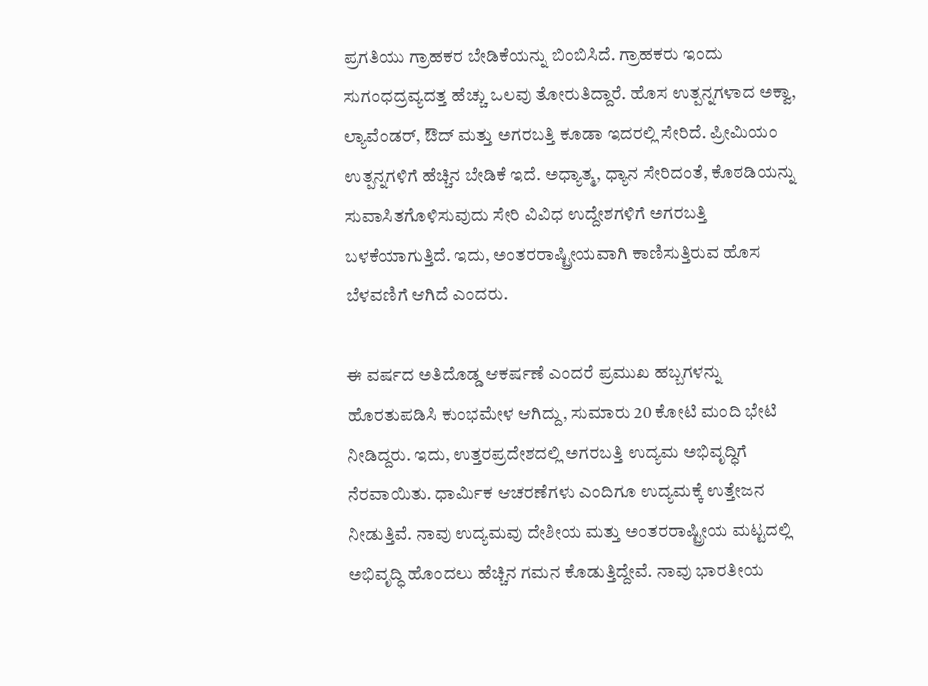ಪ್ರಗತಿಯು ಗ್ರಾಹಕರ ಬೇಡಿಕೆಯನ್ನು ಬಿಂಬಿಸಿದೆ. ಗ್ರಾಹಕರು ಇಂದು ಸುಗಂಧದ್ರವ್ಯದತ್ತ ಹೆಚ್ಚು ಒಲವು ತೋರುತಿದ್ದಾರೆ. ಹೊಸ ಉತ್ಪನ್ನಗಳಾದ ಅಕ್ವಾ, ಲ್ಯಾವೆಂಡರ್, ಔದ್ ಮತ್ತು ಅಗರಬತ್ತಿ ಕೂಡಾ ಇದರಲ್ಲಿ ಸೇರಿದೆ. ಪ್ರೀಮಿಯಂ ಉತ್ಪನ್ನಗಳಿಗೆ ಹೆಚ್ಚಿನ ಬೇಡಿಕೆ ಇದೆ. ಅಧ್ಯಾತ್ಮ, ಧ್ಯಾನ ಸೇರಿದಂತೆ, ಕೊಠಡಿಯನ್ನು ಸುವಾಸಿತಗೊಳಿಸುವುದು ಸೇರಿ ವಿವಿಧ ಉದ್ದೇಶಗಳಿಗೆ ಅಗರಬತ್ತಿ ಬಳಕೆಯಾಗುತ್ತಿದೆ. ಇದು, ಅಂತರರಾಷ್ಟ್ರೀಯವಾಗಿ ಕಾಣಿಸುತ್ತಿರುವ ಹೊಸ ಬೆಳವಣಿಗೆ ಆಗಿದೆ ಎಂದರು.

ಈ ವರ್ಷದ ಅತಿದೊಡ್ಡ ಆಕರ್ಷಣೆ ಎಂದರೆ ಪ್ರಮುಖ ಹಬ್ಬಗಳನ್ನು ಹೊರತುಪಡಿಸಿ ಕುಂಭಮೇಳ ಆಗಿದ್ದು, ಸುಮಾರು 20 ಕೋಟಿ ಮಂದಿ ಭೇಟಿ ನೀಡಿದ್ದರು. ಇದು, ಉತ್ತರಪ್ರದೇಶದಲ್ಲಿ ಅಗರಬತ್ತಿ ಉದ್ಯಮ ಅಭಿವೃದ್ಧಿಗೆ ನೆರವಾಯಿತು. ಧಾರ್ಮಿಕ ಆಚರಣೆಗಳು ಎಂದಿಗೂ ಉದ್ಯಮಕ್ಕೆ ಉತ್ತೇಜನ ನೀಡುತ್ತಿವೆ. ನಾವು ಉದ್ಯಮವು ದೇಶೀಯ ಮತ್ತು ಅಂತರರಾಷ್ಟ್ರೀಯ ಮಟ್ಟದಲ್ಲಿ ಅಭಿವೃದ್ಧಿ ಹೊಂದಲು ಹೆಚ್ಚಿನ ಗಮನ ಕೊಡುತ್ತಿದ್ದೇವೆ. ನಾವು ಭಾರತೀಯ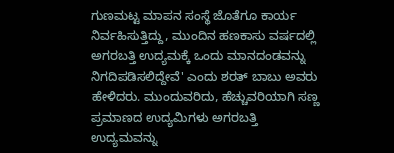ಗುಣಮಟ್ಟ ಮಾಪನ ಸಂಸ್ಥೆ ಜೊತೆಗೂ ಕಾರ್ಯ ನಿರ್ವಹಿಸುತ್ತಿದ್ದು, ಮುಂದಿನ ಹಣಕಾಸು ವರ್ಷದಲ್ಲಿ ಅಗರಬತ್ತಿ ಉದ್ಯಮಕ್ಕೆ ಒಂದು ಮಾನದಂಡವನ್ನು ನಿಗದಿಪಡಿಸಲಿದ್ದೇವೆ' ಎಂದು ಶರತ್ ಬಾಬು ಅವರು ಹೇಳಿದರು. ಮುಂದುವರಿದು, ಹೆಚ್ಚುವರಿಯಾಗಿ ಸಣ್ಣ ಪ್ರಮಾಣದ ಉದ್ಯಮಿಗಳು ಅಗರಬತ್ತಿ ಉದ್ಯಮವನ್ನು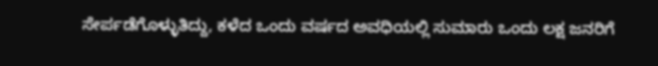ಸೇರ್ಪಡೆಗೊಳ್ಳುತಿದ್ದು, ಕಳೆದ ಒಂದು ವರ್ಷದ ಅವಧಿಯಲ್ಲಿ ಸುಮಾರು ಒಂದು ಲಕ್ಷ ಜನರಿಗೆ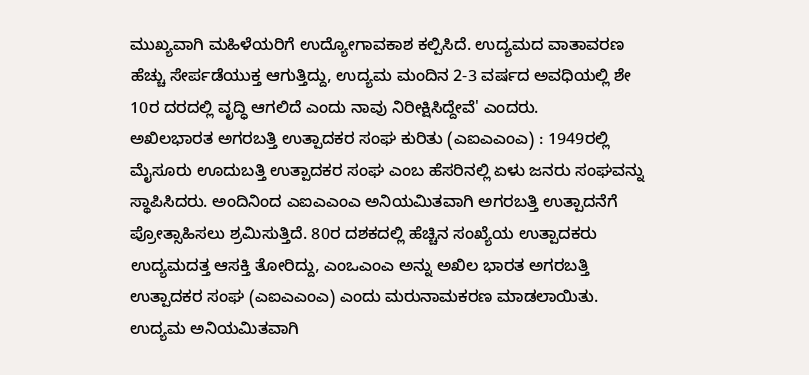ಮುಖ್ಯವಾಗಿ ಮಹಿಳೆಯರಿಗೆ ಉದ್ಯೋಗಾವಕಾಶ ಕಲ್ಪಿಸಿದೆ. ಉದ್ಯಮದ ವಾತಾವರಣ ಹೆಚ್ಚು ಸೇರ್ಪಡೆಯುಕ್ತ ಆಗುತ್ತಿದ್ದು, ಉದ್ಯಮ ಮಂದಿನ 2-3 ವರ್ಷದ ಅವಧಿಯಲ್ಲಿ ಶೇ 10ರ ದರದಲ್ಲಿ ವೃದ್ಧಿ ಆಗಲಿದೆ ಎಂದು ನಾವು ನಿರೀಕ್ಷಿಸಿದ್ದೇವೆ' ಎಂದರು.
ಅಖಿಲಭಾರತ ಅಗರಬತ್ತಿ ಉತ್ಪಾದಕರ ಸಂಘ ಕುರಿತು (ಎಐಎಎಂಎ) : 1949ರಲ್ಲಿ ಮೈಸೂರು ಊದುಬತ್ತಿ ಉತ್ಪಾದಕರ ಸಂಘ ಎಂಬ ಹೆಸರಿನಲ್ಲಿ ಏಳು ಜನರು ಸಂಘವನ್ನು ಸ್ಥಾಪಿಸಿದರು. ಅಂದಿನಿಂದ ಎಐಎಎಂಎ ಅನಿಯಮಿತವಾಗಿ ಅಗರಬತ್ತಿ ಉತ್ಪಾದನೆಗೆ ಪ್ರೋತ್ಸಾಹಿಸಲು ಶ್ರಮಿಸುತ್ತಿದೆ. 80ರ ದಶಕದಲ್ಲಿ ಹೆಚ್ಚಿನ ಸಂಖ್ಯೆಯ ಉತ್ಪಾದಕರು ಉದ್ಯಮದತ್ತ ಆಸಕ್ತಿ ತೋರಿದ್ದು, ಎಂಒಎಂಎ ಅನ್ನು ಅಖಿಲ ಭಾರತ ಅಗರಬತ್ತಿ ಉತ್ಪಾದಕರ ಸಂಘ (ಎಐಎಎಂಎ) ಎಂದು ಮರುನಾಮಕರಣ ಮಾಡಲಾಯಿತು. ಉದ್ಯಮ ಅನಿಯಮಿತವಾಗಿ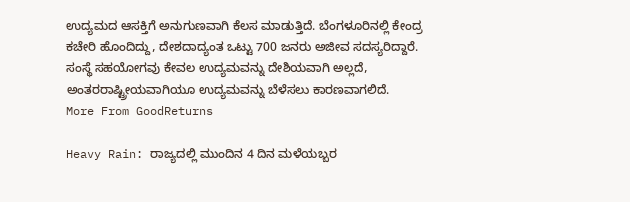ಉದ್ಯಮದ ಆಸಕ್ತಿಗೆ ಅನುಗುಣವಾಗಿ ಕೆಲಸ ಮಾಡುತ್ತಿದೆ. ಬೆಂಗಳೂರಿನಲ್ಲಿ ಕೇಂದ್ರ ಕಚೇರಿ ಹೊಂದಿದ್ದು, ದೇಶದಾದ್ಯಂತ ಒಟ್ಟು 700 ಜನರು ಅಜೀವ ಸದಸ್ಯರಿದ್ದಾರೆ. ಸಂಸ್ಥೆ ಸಹಯೋಗವು ಕೇವಲ ಉದ್ಯಮವನ್ನು ದೇಶಿಯವಾಗಿ ಅಲ್ಲದೆ, ಅಂತರರಾಷ್ಟ್ರೀಯವಾಗಿಯೂ ಉದ್ಯಮವನ್ನು ಬೆಳೆಸಲು ಕಾರಣವಾಗಲಿದೆ.
More From GoodReturns

Heavy Rain: ರಾಜ್ಯದಲ್ಲಿ ಮುಂದಿನ 4 ದಿನ ಮಳೆಯಬ್ಬರ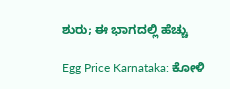ಶುರು; ಈ ಭಾಗದಲ್ಲಿ ಹೆಚ್ಚು

Egg Price Karnataka: ಕೋಳಿ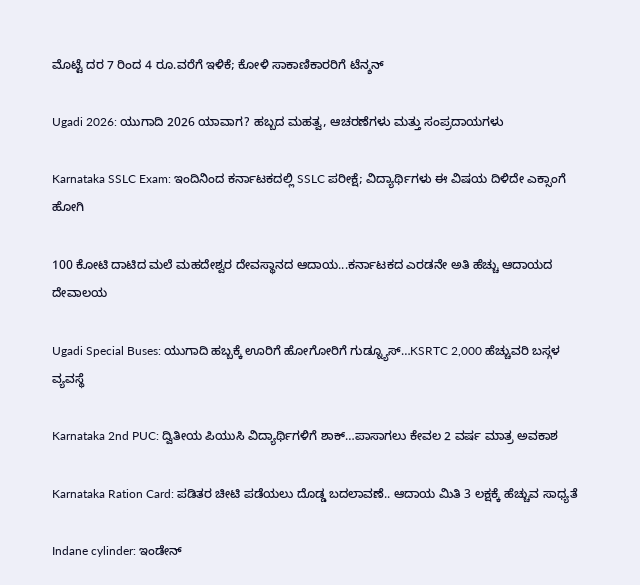ಮೊಟ್ಟೆ ದರ 7 ರಿಂದ 4 ರೂ.ವರೆಗೆ ಇಳಿಕೆ; ಕೋಳಿ ಸಾಕಾಣಿಕಾರರಿಗೆ ಟೆನ್ಶನ್

Ugadi 2026: ಯುಗಾದಿ 2026 ಯಾವಾಗ? ಹಬ್ಬದ ಮಹತ್ವ, ಆಚರಣೆಗಳು ಮತ್ತು ಸಂಪ್ರದಾಯಗಳು

Karnataka SSLC Exam: ಇಂದಿನಿಂದ ಕರ್ನಾಟಕದಲ್ಲಿ SSLC ಪರೀಕ್ಷೆ; ವಿದ್ಯಾರ್ಥಿಗಳು ಈ ವಿಷಯ ದಿಳಿದೇ ಎಕ್ಸಾಂಗೆ ಹೋಗಿ

100 ಕೋಟಿ ದಾಟಿದ ಮಲೆ ಮಹದೇಶ್ವರ ದೇವಸ್ಥಾನದ ಆದಾಯ...ಕರ್ನಾಟಕದ ಎರಡನೇ ಅತಿ ಹೆಚ್ಚು ಆದಾಯದ ದೇವಾಲಯ

Ugadi Special Buses: ಯುಗಾದಿ ಹಬ್ಬಕ್ಕೆ ಊರಿಗೆ ಹೋಗೋರಿಗೆ ಗುಡ್ನ್ಯೂಸ್…KSRTC 2,000 ಹೆಚ್ಚುವರಿ ಬಸ್ಗಳ ವ್ಯವಸ್ಥೆ

Karnataka 2nd PUC: ದ್ವಿತೀಯ ಪಿಯುಸಿ ವಿದ್ಯಾರ್ಥಿಗಳಿಗೆ ಶಾಕ್…ಪಾಸಾಗಲು ಕೇವಲ 2 ವರ್ಷ ಮಾತ್ರ ಅವಕಾಶ

Karnataka Ration Card: ಪಡಿತರ ಚೀಟಿ ಪಡೆಯಲು ದೊಡ್ಡ ಬದಲಾವಣೆ.. ಆದಾಯ ಮಿತಿ 3 ಲಕ್ಷಕ್ಕೆ ಹೆಚ್ಚುವ ಸಾಧ್ಯತೆ

Indane cylinder: ಇಂಡೇನ್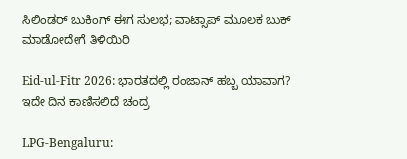ಸಿಲಿಂಡರ್ ಬುಕಿಂಗ್ ಈಗ ಸುಲಭ; ವಾಟ್ಸಾಪ್ ಮೂಲಕ ಬುಕ್ ಮಾಡೋದೇಗೆ ತಿಳಿಯಿರಿ

Eid-ul-Fitr 2026: ಭಾರತದಲ್ಲಿ ರಂಜಾನ್ ಹಬ್ಬ ಯಾವಾಗ? ಇದೇ ದಿನ ಕಾಣಿಸಲಿದೆ ಚಂದ್ರ

LPG-Bengaluru: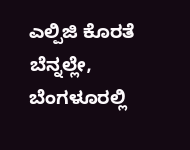ಎಲ್ಪಿಜಿ ಕೊರತೆ ಬೆನ್ನಲ್ಲೇ, ಬೆಂಗಳೂರಲ್ಲಿ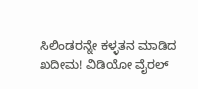ಸಿಲಿಂಡರನ್ನೇ ಕಳ್ಳತನ ಮಾಡಿದ ಖದೀಮ! ವಿಡಿಯೋ ವೈರಲ್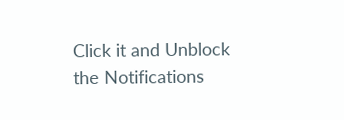Click it and Unblock the Notifications